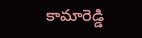కామారెడ్డి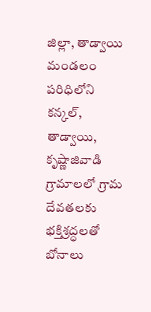జిల్లా, తాడ్వాయి మండలం పరిధిలోని కన్కల్, తాడ్వాయి, కృష్ణాజివాడి గ్రామాలలో గ్రామ దేవతలకు భక్తిశ్రద్ధలతో బోనాలు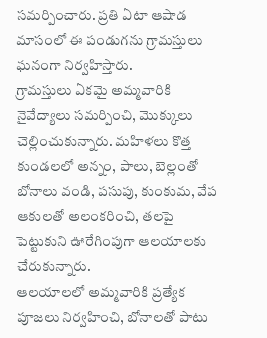సమర్పించారు. ప్రతి ఏటా ఆషాడ మాసంలో ఈ పండుగను గ్రామస్తులు ఘనంగా నిర్వహిస్తారు.
గ్రామస్తులు ఏకమై అమ్మవారికి నైవేద్యాలు సమర్పించి, మొక్కులు చెల్లించుకున్నారు. మహిళలు కొత్త కుండలలో అన్నం, పాలు, బెల్లంతో బోనాలు వండి, పసుపు, కుంకుమ, వేప ఆకులతో అలంకరించి, తలపై పెట్టుకుని ఊరేగింపుగా ఆలయాలకు చేరుకున్నారు.
ఆలయాలలో అమ్మవారికి ప్రత్యేక పూజలు నిర్వహించి, బోనాలతో పాటు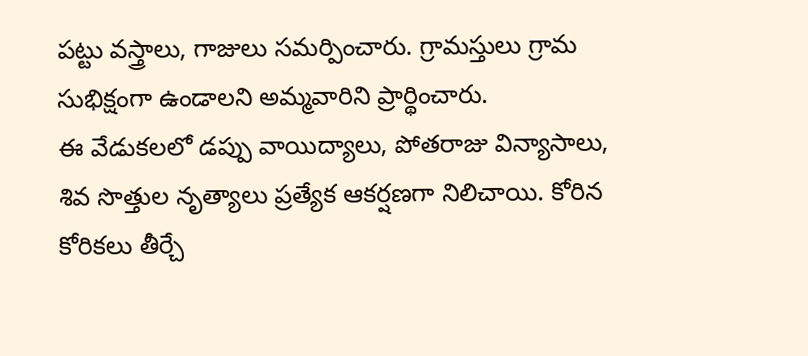పట్టు వస్త్రాలు, గాజులు సమర్పించారు. గ్రామస్తులు గ్రామ సుభిక్షంగా ఉండాలని అమ్మవారిని ప్రార్థించారు.
ఈ వేడుకలలో డప్పు వాయిద్యాలు, పోతరాజు విన్యాసాలు, శివ సొత్తుల నృత్యాలు ప్రత్యేక ఆకర్షణగా నిలిచాయి. కోరిన కోరికలు తీర్చే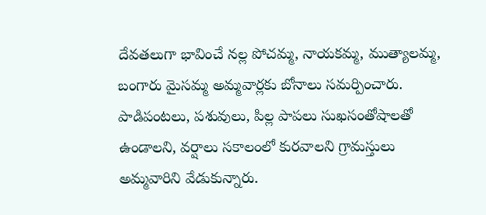దేవతలుగా భావించే నల్ల పోచమ్మ, నాయకమ్మ, ముత్యాలమ్మ, బంగారు మైసమ్మ అమ్మవార్లకు బోనాలు సమర్పించారు. పాడిపంటలు, పశువులు, పిల్ల పాపలు సుఖసంతోషాలతో ఉండాలని, వర్షాలు సకాలంలో కురవాలని గ్రామస్తులు అమ్మవారిని వేడుకున్నారు.